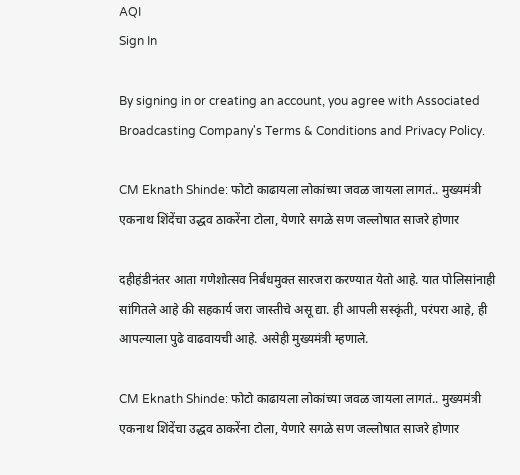AQI
Sign In

By signing in or creating an account, you agree with Associated Broadcasting Company's Terms & Conditions and Privacy Policy.

CM Eknath Shinde: फोटो काढायला लोकांच्या जवळ जायला लागतं.. मुख्यमंत्री एकनाथ शिंदेंचा उद्धव ठाकरेंना टोला, येणारे सगळे सण जल्लोषात साजरे होणार

दहीहंडीनंतर आता गणेशोत्सव निर्बंधमुक्त सारजरा करण्यात येतो आहे. यात पोलिसांनाही सांगितले आहे की सहकार्य जरा जास्तीचे असू द्या. ही आपली सस्कृंती, परंपरा आहे, ही आपल्याला पुढे वाढवायची आहे. असेही मुख्यमंत्री म्हणाले.

CM Eknath Shinde: फोटो काढायला लोकांच्या जवळ जायला लागतं.. मुख्यमंत्री एकनाथ शिंदेंचा उद्धव ठाकरेंना टोला, येणारे सगळे सण जल्लोषात साजरे होणार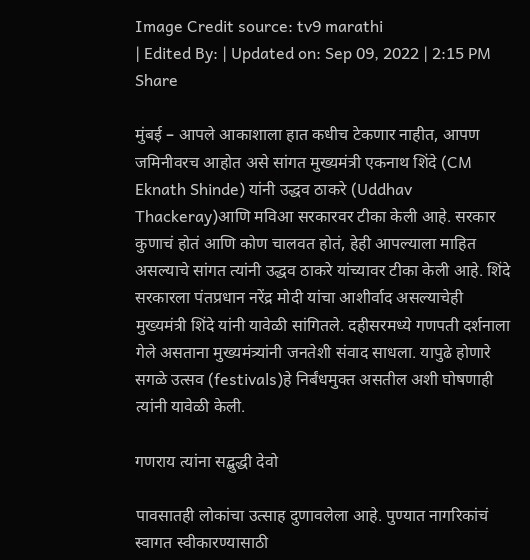Image Credit source: tv9 marathi
| Edited By: | Updated on: Sep 09, 2022 | 2:15 PM
Share

मुंबई – आपले आकाशाला हात कधीच टेकणार नाहीत, आपण जमिनीवरच आहोत असे सांगत मुख्यमंत्री एकनाथ शिंदे (CM Eknath Shinde) यांनी उद्धव ठाकरे (Uddhav Thackeray)आणि मविआ सरकारवर टीका केली आहे. सरकार कुणाचं होतं आणि कोण चालवत होतं, हेही आपल्याला माहित असल्याचे सांगत त्यांनी उद्धव ठाकरे यांच्यावर टीका केली आहे. शिंदे सरकारला पंतप्रधान नरेंद्र मोदी यांचा आशीर्वाद असल्याचेही मुख्यमंत्री शिंदे यांनी यावेळी सांगितले. दहीसरमध्ये गणपती दर्शनाला गेले असताना मुख्यमंत्र्यांनी जनतेशी संवाद साधला. यापुढे होणारे सगळे उत्सव (festivals)हे निर्बंधमुक्त असतील अशी घोषणाही त्यांनी यावेळी केली.

गणराय त्यांना सद्बुद्धी देवो

पावसातही लोकांचा उत्साह दुणावलेला आहे. पुण्यात नागरिकांचं स्वागत स्वीकारण्यासाठी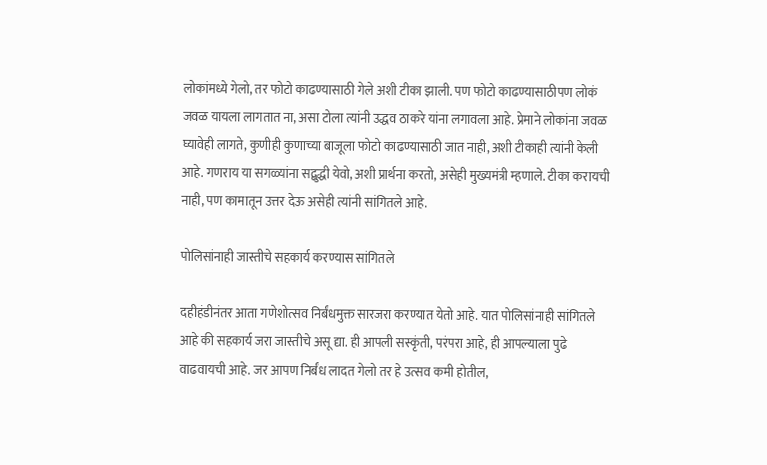लोकांमध्ये गेलो, तर फोटो काढण्यासाठी गेले अशी टीका झाली. पण फोटो काढण्यासाठीपण लोकं जवळ यायला लागतात ना, असा टोला त्यांनी उद्धव ठाकरे यांना लगावला आहे. प्रेमाने लोकांना जवळ घ्यावेही लागते, कुणीही कुणाच्या बाजूला फोटो काढण्यासाठी जात नाही, अशी टीकाही त्यांनी केली आहे. गणराय या सगळ्यांना सद्बुद्धी येवो, अशी प्रार्थना करतो, असेही मुख्यमंत्री म्हणाले. टीका करायची नाही, पण कामातून उत्तर देऊ असेही त्यांनी सांगितले आहे.

पोलिसांनाही जास्तीचे सहकार्य करण्यास सांगितले

दहीहंडीनंतर आता गणेशोत्सव निर्बंधमुक्त सारजरा करण्यात येतो आहे. यात पोलिसांनाही सांगितले आहे की सहकार्य जरा जास्तीचे असू द्या. ही आपली सस्कृंती, परंपरा आहे, ही आपल्याला पुढे वाढवायची आहे. जर आपण निर्बंध लादत गेलो तर हे उत्सव कमी होतील,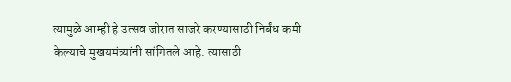त्यामुळे आम्ही हे उत्सव जोरात साजरे करण्यासाठी निर्बंध कमी केल्याचे मुखयमंत्र्यांनी सांगितले आहे. त्यासाठी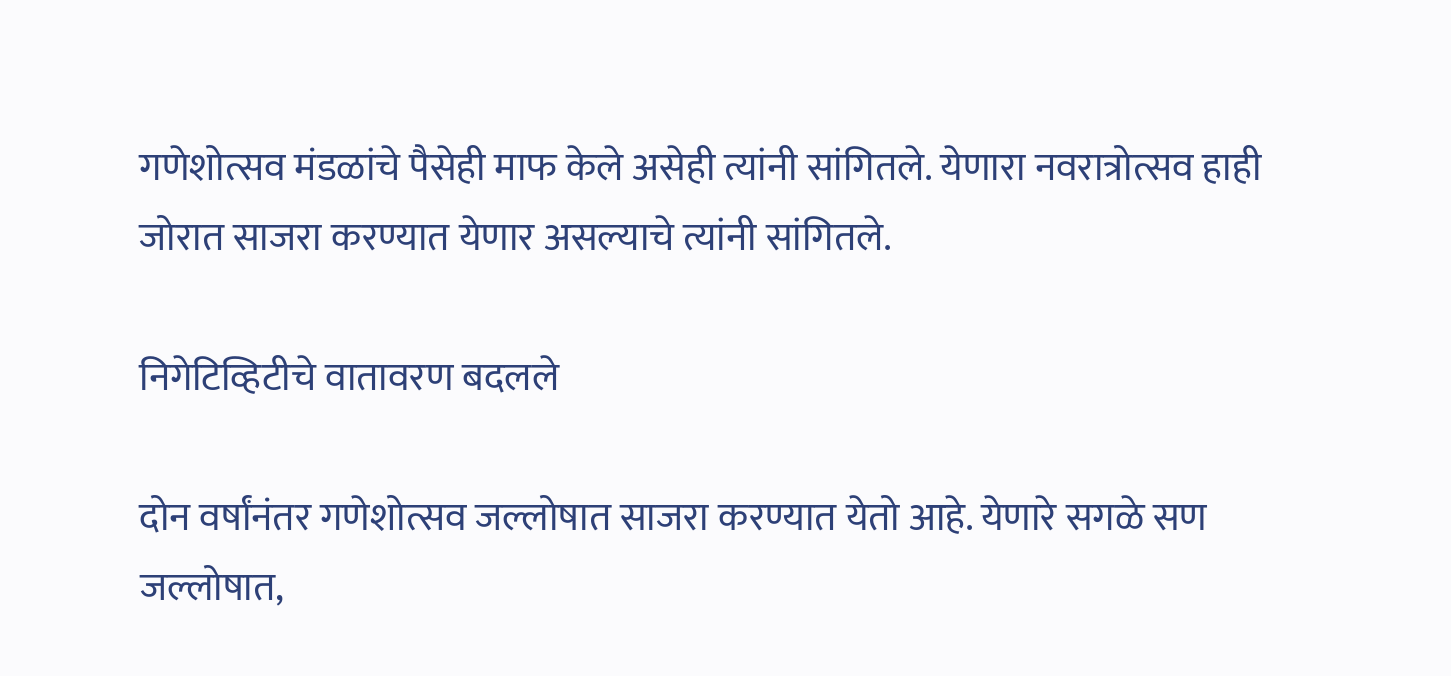गणेशोत्सव मंडळांचे पैसेही माफ केले असेही त्यांनी सांगितले. येणारा नवरात्रोत्सव हाही जोरात साजरा करण्यात येणार असल्याचे त्यांनी सांगितले.

निगेटिव्हिटीचे वातावरण बदलले

दोन वर्षांनंतर गणेशोत्सव जल्लोषात साजरा करण्यात येतो आहे. येणारे सगळे सण जल्लोषात,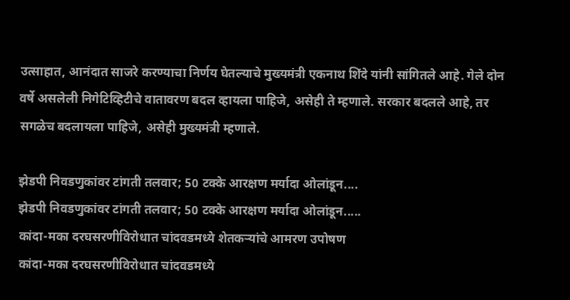उत्साहात, आनंदात साजरे करण्याचा निर्णय घेतल्याचे मुख्यमंत्री एकनाथ शिंदे यांनी सांगितले आहे. गेले दोन वर्षे असलेली निगेटिव्हिटीचे वातावरण बदल व्हायला पाहिजे, असेही ते म्हणाले. सरकार बदलले आहे, तर सगळेच बदलायला पाहिजे, असेही मुख्यमंत्री म्हणाले.

झेडपी निवडणुकांवर टांगती तलवार; 50 टक्के आरक्षण मर्यादा ओलांडून....
झेडपी निवडणुकांवर टांगती तलवार; 50 टक्के आरक्षण मर्यादा ओलांडून.....
कांदा-मका दरघसरणीविरोधात चांदवडमध्ये शेतकऱ्यांचे आमरण उपोषण
कांदा-मका दरघसरणीविरोधात चांदवडमध्ये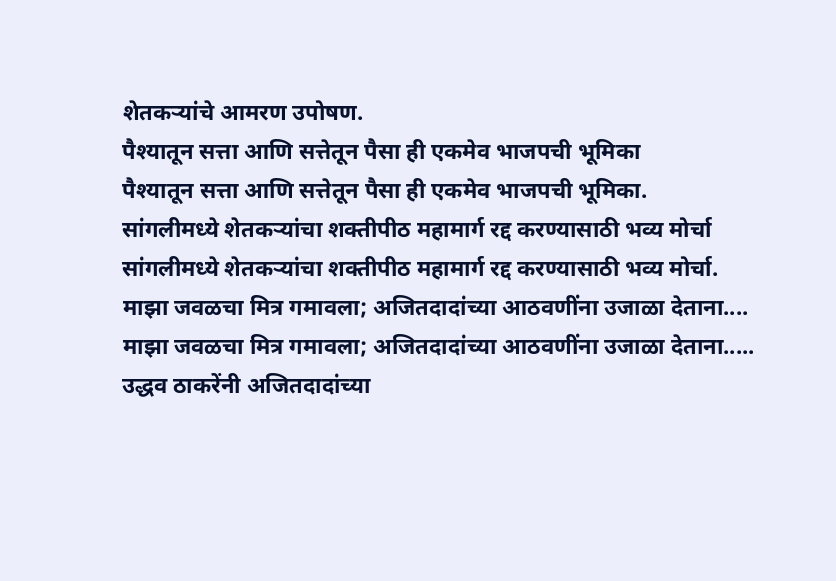शेतकऱ्यांचे आमरण उपोषण.
पैश्यातून सत्ता आणि सत्तेतून पैसा ही एकमेव भाजपची भूमिका
पैश्यातून सत्ता आणि सत्तेतून पैसा ही एकमेव भाजपची भूमिका.
सांगलीमध्ये शेतकऱ्यांचा शक्तीपीठ महामार्ग रद्द करण्यासाठी भव्य मोर्चा
सांगलीमध्ये शेतकऱ्यांचा शक्तीपीठ महामार्ग रद्द करण्यासाठी भव्य मोर्चा.
माझा जवळचा मित्र गमावला; अजितदादांच्या आठवणींना उजाळा देताना....
माझा जवळचा मित्र गमावला; अजितदादांच्या आठवणींना उजाळा देताना.....
उद्धव ठाकरेंनी अजितदादांच्या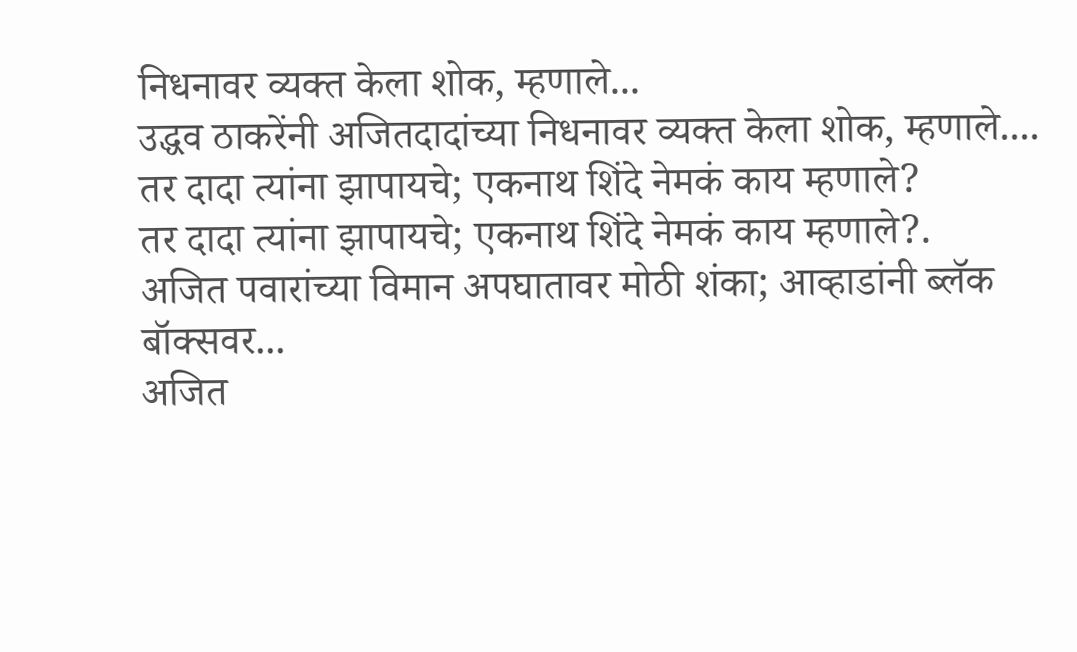निधनावर व्यक्त केला शोक, म्हणाले...
उद्धव ठाकरेंनी अजितदादांच्या निधनावर व्यक्त केला शोक, म्हणाले....
तर दादा त्यांना झापायचे; एकनाथ शिंदे नेमकं काय म्हणाले?
तर दादा त्यांना झापायचे; एकनाथ शिंदे नेमकं काय म्हणाले?.
अजित पवारांच्या विमान अपघातावर मोठी शंका; आव्हाडांनी ब्लॅक बॉक्सवर...
अजित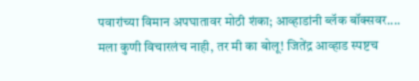पवारांच्या विमान अपघातावर मोठी शंका; आव्हाडांनी ब्लॅक बॉक्सवर....
मला कुणी विचारलंच नाही, तर मी का बोलू! जितेंद्र आव्हाड स्पष्टच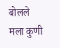बोलले
मला कुणी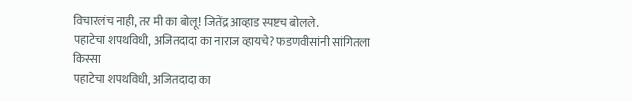विचारलंच नाही, तर मी का बोलू! जितेंद्र आव्हाड स्पष्टच बोलले.
पहाटेचा शपथविधी, अजितदादा का नाराज व्हायचे? फडणवीसांनी सांगितला किस्सा
पहाटेचा शपथविधी, अजितदादा का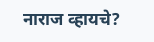नाराज व्हायचे?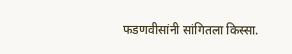फडणवीसांनी सांगितला किस्सा.